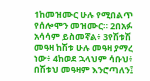1ከመዝሙር ሁሉ የሚበልጥ የሰሎሞን መዝሙር። 2በአፉ አሳሳም ይስመኛል፥ 3የሽቱሽ መዓዛ ከሽቱ ሁሉ መዓዛ ያማረ ነው፥ 4ከወደ ኋላህም ሳቡህ፥ በሽቱህ መዓዛም እንሮጣለን፤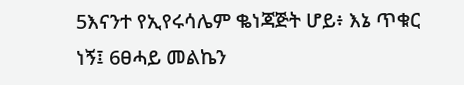5እናንተ የኢየሩሳሌም ቈነጃጅት ሆይ፥ እኔ ጥቁር ነኝ፤ 6ፀሓይ መልኬን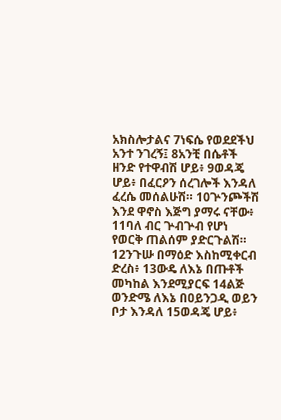አክስሎታልና 7ነፍሴ የወደደችህ አንተ ንገረኝ፤ 8አንቺ በሴቶች ዘንድ የተዋብሽ ሆይ፥ 9ወዳጄ ሆይ፥ በፈርዖን ሰረገሎች እንዳለ ፈረሴ መሰልሁሽ። 10ጕንጮችሽ እንደ ዋኖስ እጅግ ያማሩ ናቸው፥ 11ባለ ብር ጕብጕብ የሆነ የወርቅ ጠልሰም ያድርጉልሽ። 12ንጉሡ በማዕድ እስከሚቀርብ ድረስ፥ 13ውዴ ለእኔ በጡቶች መካከል እንደሚያርፍ 14ልጅ ወንድሜ ለእኔ በዐይንጋዲ ወይን ቦታ እንዳለ 15ወዳጄ ሆይ፥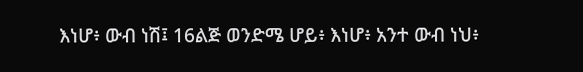እነሆ፥ ውብ ነሽ፤ 16ልጅ ወንድሜ ሆይ፥ እነሆ፥ አንተ ውብ ነህ፥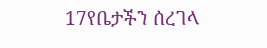17የቤታችን ሰረገላ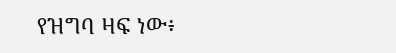የዝግባ ዛፍ ነው፥